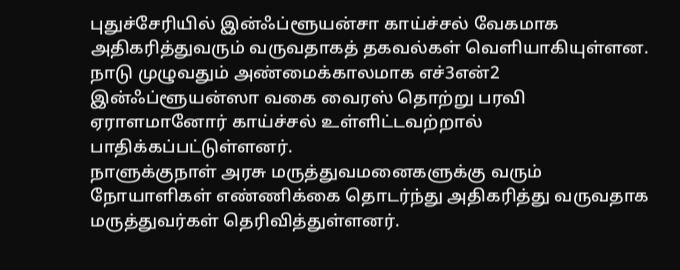புதுச்சேரியில் இன்ஃப்ளூயன்சா காய்ச்சல் வேகமாக அதிகரித்துவரும் வருவதாகத் தகவல்கள் வெளியாகியுள்ளன.
நாடு முழுவதும் அண்மைக்காலமாக எச்3என்2 இன்ஃப்ளூயன்ஸா வகை வைரஸ் தொற்று பரவி ஏராளமானோர் காய்ச்சல் உள்ளிட்டவற்றால் பாதிக்கப்பட்டுள்ளனர்.
நாளுக்குநாள் அரசு மருத்துவமனைகளுக்கு வரும் நோயாளிகள் எண்ணிக்கை தொடர்ந்து அதிகரித்து வருவதாக மருத்துவர்கள் தெரிவித்துள்ளனர்.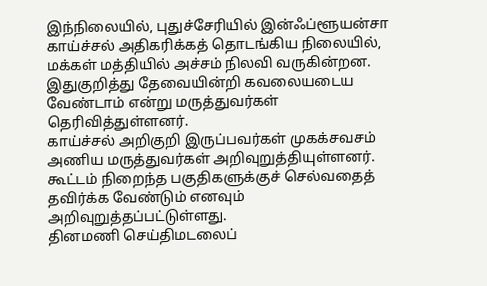இந்நிலையில், புதுச்சேரியில் இன்ஃப்ளூயன்சா காய்ச்சல் அதிகரிக்கத் தொடங்கிய நிலையில், மக்கள் மத்தியில் அச்சம் நிலவி வருகின்றன. இதுகுறித்து தேவையின்றி கவலையடைய வேண்டாம் என்று மருத்துவர்கள் தெரிவித்துள்ளனர்.
காய்ச்சல் அறிகுறி இருப்பவர்கள் முகக்சவசம் அணிய மருத்துவர்கள் அறிவுறுத்தியுள்ளனர். கூட்டம் நிறைந்த பகுதிகளுக்குச் செல்வதைத் தவிர்க்க வேண்டும் எனவும் அறிவுறுத்தப்பட்டுள்ளது.
தினமணி செய்திமடலைப்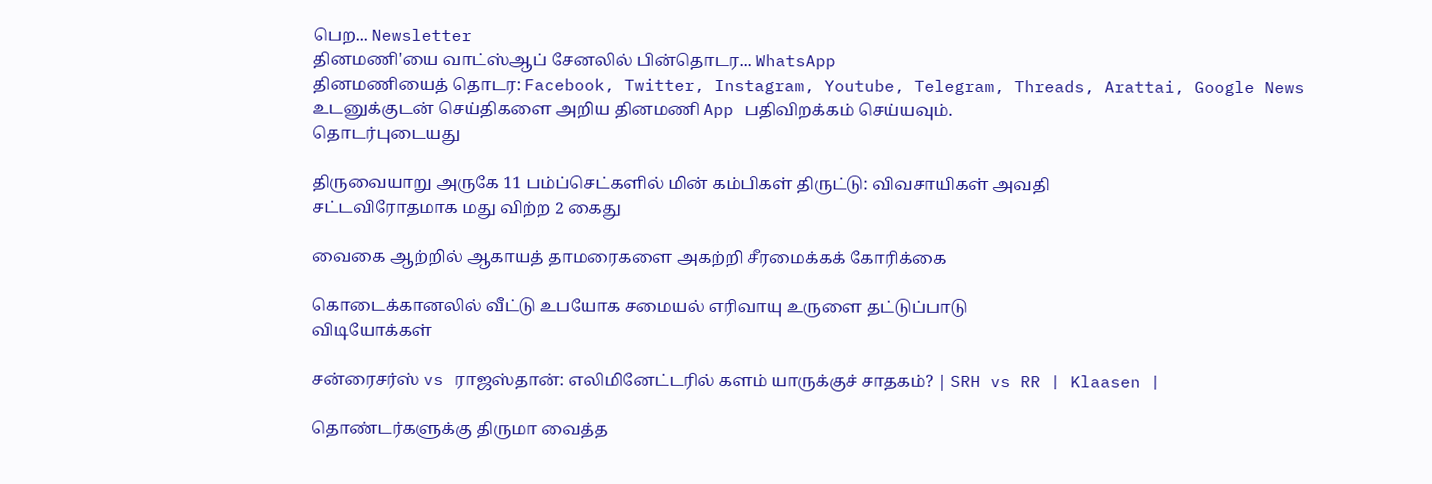பெற... Newsletter
தினமணி'யை வாட்ஸ்ஆப் சேனலில் பின்தொடர... WhatsApp
தினமணியைத் தொடர: Facebook, Twitter, Instagram, Youtube, Telegram, Threads, Arattai, Google News
உடனுக்குடன் செய்திகளை அறிய தினமணி App பதிவிறக்கம் செய்யவும்.
தொடர்புடையது

திருவையாறு அருகே 11 பம்ப்செட்களில் மின் கம்பிகள் திருட்டு: விவசாயிகள் அவதி
சட்டவிரோதமாக மது விற்ற 2 கைது

வைகை ஆற்றில் ஆகாயத் தாமரைகளை அகற்றி சீரமைக்கக் கோரிக்கை

கொடைக்கானலில் வீட்டு உபயோக சமையல் எரிவாயு உருளை தட்டுப்பாடு
விடியோக்கள்

சன்ரைசர்ஸ் vs ராஜஸ்தான்: எலிமினேட்டரில் களம் யாருக்குச் சாதகம்? | SRH vs RR | Klaasen |

தொண்டர்களுக்கு திருமா வைத்த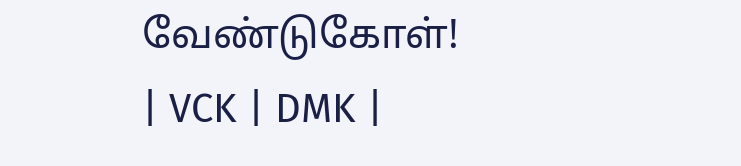வேண்டுகோள்! | VCK | DMK |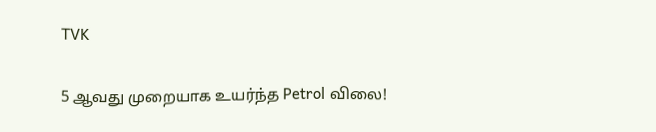TVK

5 ஆவது முறையாக உயர்ந்த Petrol விலை!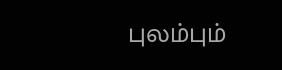புலம்பும்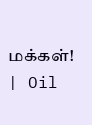மக்கள்! | Oil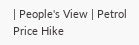| People's View | Petrol Price Hike